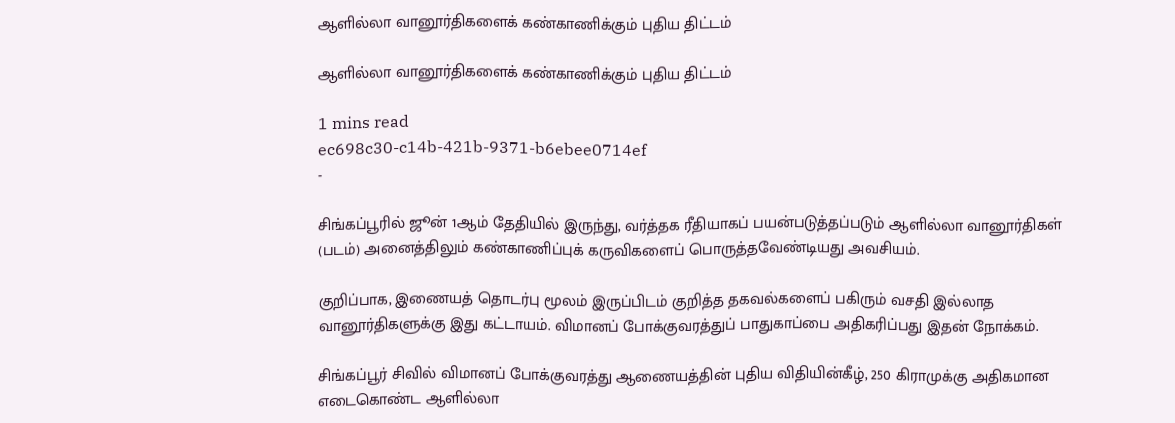ஆளில்லா வானூர்திகளைக் கண்காணிக்கும் புதிய திட்டம்

ஆளில்லா வானூர்திகளைக் கண்காணிக்கும் புதிய திட்டம்

1 mins read
ec698c30-c14b-421b-9371-b6ebee0714ef
-

சிங்கப்பூரில் ஜூன் 1ஆம் தேதியில் இருந்து, வர்த்தக ரீதியாகப் பயன்படுத்தப்படும் ஆளில்லா வானூர்திகள் (படம்) அனைத்திலும் கண்காணிப்புக் கருவிகளைப் பொருத்தவேண்டியது அவசியம்.

குறிப்பாக, இணையத் தொடர்பு மூலம் இருப்பிடம் குறித்த தகவல்களைப் பகிரும் வசதி இல்லாத வானூர்திகளுக்கு இது கட்டாயம். விமானப் போக்குவரத்துப் பாதுகாப்பை அதிகரிப்பது இதன் நோக்கம்.

சிங்கப்பூர் சிவில் விமானப் போக்குவரத்து ஆணையத்தின் புதிய விதியின்கீழ், 250 கிராமுக்கு அதிகமான எடைகொண்ட ஆளில்லா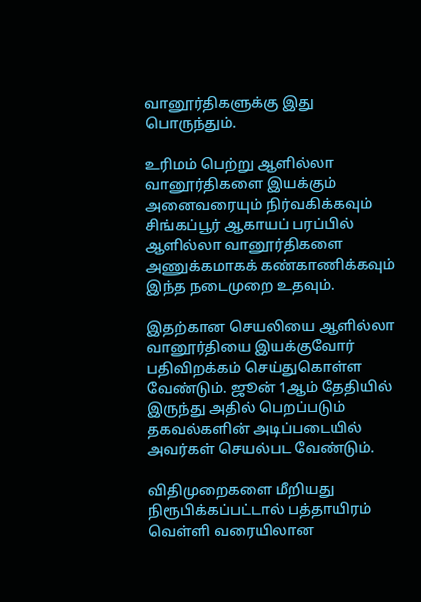வானூர்திகளுக்கு இது பொருந்தும்.

உரிமம் பெற்று ஆளில்லா வானூர்திகளை இயக்கும் அனைவரையும் நிர்வகிக்கவும் சிங்கப்பூர் ஆகாயப் பரப்பில் ஆளில்லா வானூர்திகளை அணுக்கமாகக் கண்காணிக்கவும் இந்த நடைமுறை உதவும்.

இதற்கான செயலியை ஆளில்லா வானூர்தியை இயக்குவோர் பதிவிறக்கம் செய்துகொள்ள வேண்டும். ஜூன் 1ஆம் தேதியில் இருந்து அதில் பெறப்படும் தகவல்களின் அடிப்படையில் அவர்கள் செயல்பட வேண்டும்.

விதிமுறைகளை மீறியது நிரூபிக்கப்பட்டால் பத்தாயிரம் வெள்ளி வரையிலான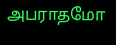அபராதமோ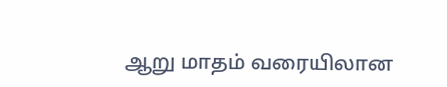ஆறு மாதம் வரையிலான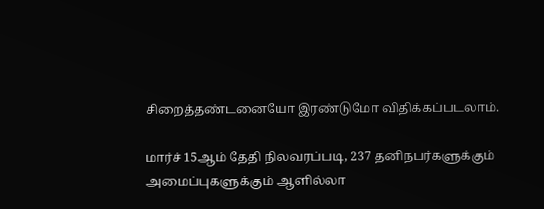சிறைத்தண்டனையோ இரண்டுமோ விதிக்கப்படலாம்.

மார்ச் 15ஆம் தேதி நிலவரப்படி, 237 தனிநபர்களுக்கும் அமைப்புகளுக்கும் ஆளில்லா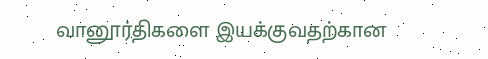வானூர்திகளை இயக்குவதற்கான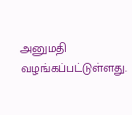அனுமதி வழங்கப்பட்டுள்ளது.